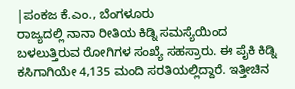|ಪಂಕಜ ಕೆ.ಎಂ., ಬೆಂಗಳೂರು
ರಾಜ್ಯದಲ್ಲಿ ನಾನಾ ರೀತಿಯ ಕಿಡ್ನಿ ಸಮಸ್ಯೆಯಿಂದ ಬಳಲುತ್ತಿರುವ ರೋಗಿಗಳ ಸಂಖ್ಯೆ ಸಹಸ್ರಾರು. ಈ ಪೈಕಿ ಕಿಡ್ನಿ ಕಸಿಗಾಗಿಯೇ 4,135 ಮಂದಿ ಸರತಿಯಲ್ಲಿದ್ದಾರೆ. ಇತ್ತೀಚಿನ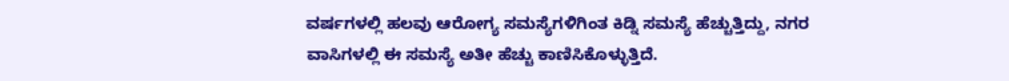ವರ್ಷಗಳಲ್ಲಿ ಹಲವು ಆರೋಗ್ಯ ಸಮಸ್ಯೆಗಳಿಗಿಂತ ಕಿಡ್ನಿ ಸಮಸ್ಯೆ ಹೆಚ್ಚುತ್ತಿದ್ದು, ನಗರ ವಾಸಿಗಳಲ್ಲಿ ಈ ಸಮಸ್ಯೆ ಅತೀ ಹೆಚ್ಚು ಕಾಣಿಸಿಕೊಳ್ಳುತ್ತಿದೆ.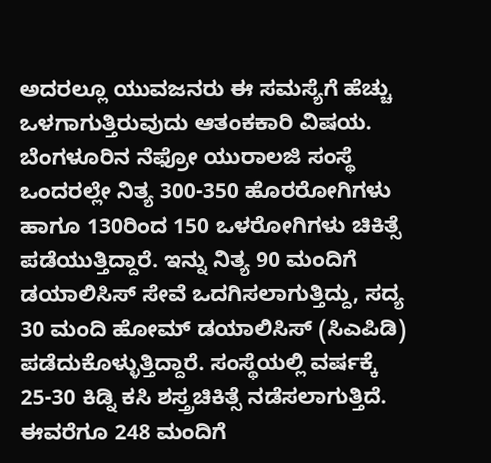ಅದರಲ್ಲೂ ಯುವಜನರು ಈ ಸಮಸ್ಯೆಗೆ ಹೆಚ್ಚು ಒಳಗಾಗುತ್ತಿರುವುದು ಆತಂಕಕಾರಿ ವಿಷಯ. ಬೆಂಗಳೂರಿನ ನೆಫ್ರೋ ಯುರಾಲಜಿ ಸಂಸ್ಥೆ ಒಂದರಲ್ಲೇ ನಿತ್ಯ 300-350 ಹೊರರೋಗಿಗಳು ಹಾಗೂ 130ರಿಂದ 150 ಒಳರೋಗಿಗಳು ಚಿಕಿತ್ಸೆ ಪಡೆಯುತ್ತಿದ್ದಾರೆ. ಇನ್ನು ನಿತ್ಯ 90 ಮಂದಿಗೆ ಡಯಾಲಿಸಿಸ್ ಸೇವೆ ಒದಗಿಸಲಾಗುತ್ತಿದ್ದು, ಸದ್ಯ 30 ಮಂದಿ ಹೋಮ್ ಡಯಾಲಿಸಿಸ್ (ಸಿಎಪಿಡಿ) ಪಡೆದುಕೊಳ್ಳುತ್ತಿದ್ದಾರೆ. ಸಂಸ್ಥೆಯಲ್ಲಿ ವರ್ಷಕ್ಕೆ 25-30 ಕಿಡ್ನಿ ಕಸಿ ಶಸ್ತ್ರಚಿಕಿತ್ಸೆ ನಡೆಸಲಾಗುತ್ತಿದೆ. ಈವರೆಗೂ 248 ಮಂದಿಗೆ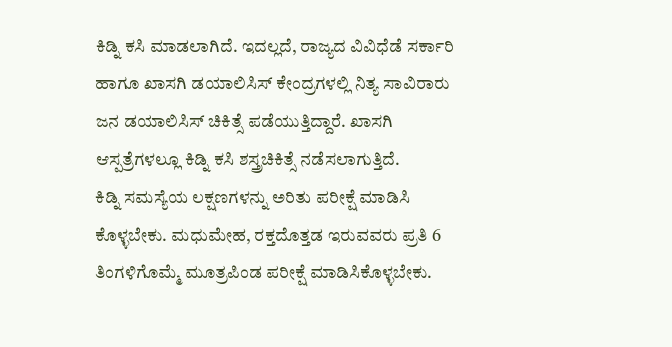ಕಿಡ್ನಿ ಕಸಿ ಮಾಡಲಾಗಿದೆ. ಇದಲ್ಲದೆ, ರಾಜ್ಯದ ವಿವಿಧೆಡೆ ಸರ್ಕಾರಿ ಹಾಗೂ ಖಾಸಗಿ ಡಯಾಲಿಸಿಸ್ ಕೇಂದ್ರಗಳಲ್ಲಿ ನಿತ್ಯ ಸಾವಿರಾರು ಜನ ಡಯಾಲಿಸಿಸ್ ಚಿಕಿತ್ಸೆ ಪಡೆಯುತ್ತಿದ್ದಾರೆ. ಖಾಸಗಿ ಆಸ್ಪತ್ರೆಗಳಲ್ಲೂ ಕಿಡ್ನಿ ಕಸಿ ಶಸ್ತ್ರಚಿಕಿತ್ಸೆ ನಡೆಸಲಾಗುತ್ತಿದೆ.
ಕಿಡ್ನಿ ಸಮಸ್ಯೆಯ ಲಕ್ಷಣಗಳನ್ನು ಅರಿತು ಪರೀಕ್ಷೆ ಮಾಡಿಸಿ ಕೊಳ್ಳಬೇಕು. ಮಧುಮೇಹ, ರಕ್ತದೊತ್ತಡ ಇರುವವರು ಪ್ರತಿ 6 ತಿಂಗಳಿಗೊಮ್ಮೆ ಮೂತ್ರಪಿಂಡ ಪರೀಕ್ಷೆ ಮಾಡಿಸಿಕೊಳ್ಳಬೇಕು.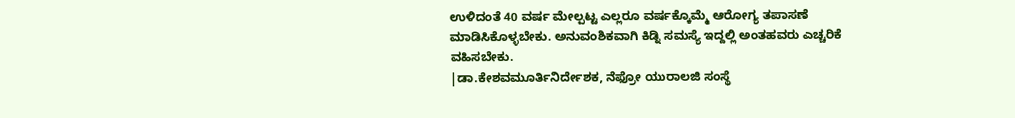ಉಳಿದಂತೆ 40 ವರ್ಷ ಮೇಲ್ಪಟ್ಟ ಎಲ್ಲರೂ ವರ್ಷಕ್ಕೊಮ್ಮೆ ಆರೋಗ್ಯ ತಪಾಸಣೆ ಮಾಡಿಸಿಕೊಳ್ಳಬೇಕು. ಅನುವಂಶಿಕವಾಗಿ ಕಿಡ್ನಿ ಸಮಸ್ಯೆ ಇದ್ದಲ್ಲಿ ಅಂತಹವರು ಎಚ್ಚರಿಕೆ ವಹಿಸಬೇಕು.
|ಡಾ.ಕೇಶವಮೂರ್ತಿನಿರ್ದೇಶಕ, ನೆಫ್ರೋ ಯುರಾಲಜಿ ಸಂಸ್ಥೆ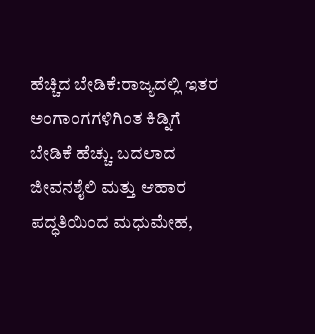ಹೆಚ್ಚಿದ ಬೇಡಿಕೆ:ರಾಜ್ಯದಲ್ಲಿ ಇತರ ಅಂಗಾಂಗಗಳಿಗಿಂತ ಕಿಡ್ನಿಗೆ ಬೇಡಿಕೆ ಹೆಚ್ಚು. ಬದಲಾದ ಜೀವನಶೈಲಿ ಮತ್ತು ಆಹಾರ ಪದ್ಧತಿಯಿಂದ ಮಧುಮೇಹ,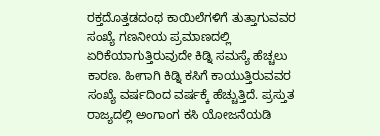ರಕ್ತದೊತ್ತಡದಂಥ ಕಾಯಿಲೆಗಳಿಗೆ ತುತ್ತಾಗುವವರ ಸಂಖ್ಯೆ ಗಣನೀಯ ಪ್ರಮಾಣದಲ್ಲಿ ಏರಿಕೆಯಾಗುತ್ತಿರುವುದೇ ಕಿಡ್ನಿ ಸಮಸ್ಯೆ ಹೆಚ್ಚಲು ಕಾರಣ. ಹೀಗಾಗಿ ಕಿಡ್ನಿ ಕಸಿಗೆ ಕಾಯುತ್ತಿರುವವರ ಸಂಖ್ಯೆ ವರ್ಷದಿಂದ ವರ್ಷಕ್ಕೆ ಹೆಚ್ಚುತ್ತಿದೆ. ಪ್ರಸ್ತುತ ರಾಜ್ಯದಲ್ಲಿ ಅಂಗಾಂಗ ಕಸಿ ಯೋಜನೆಯಡಿ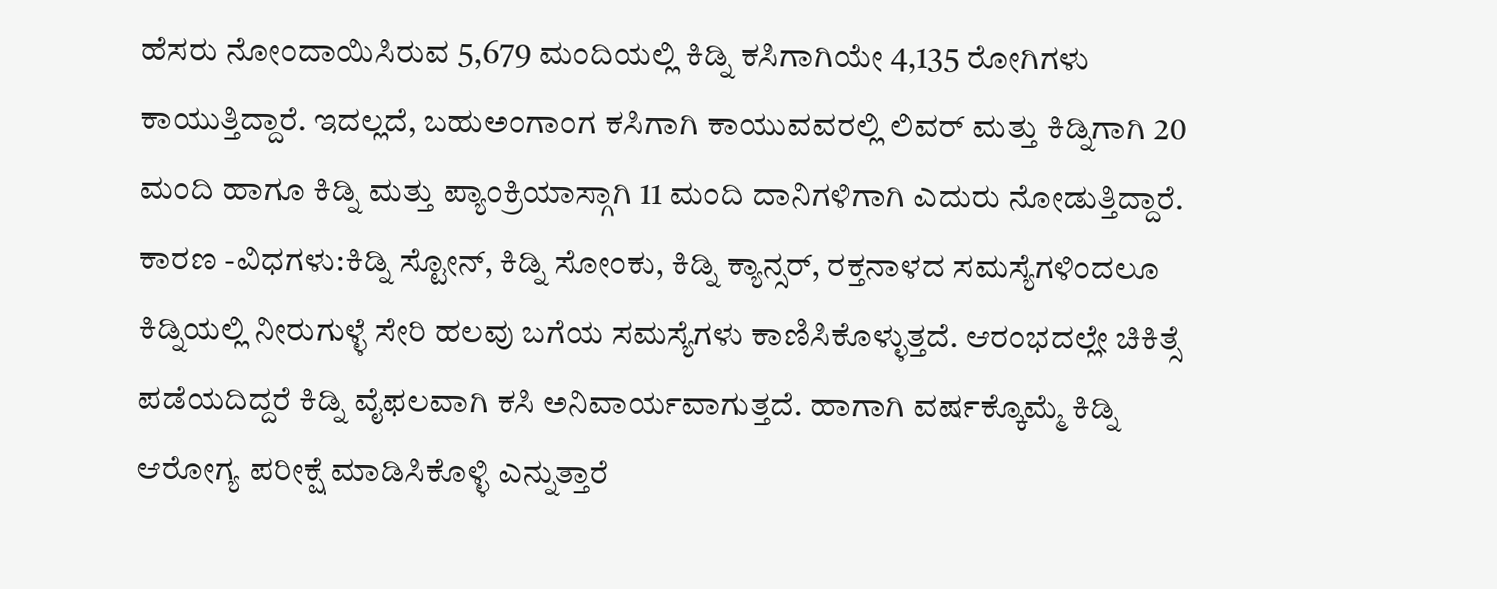ಹೆಸರು ನೋಂದಾಯಿಸಿರುವ 5,679 ಮಂದಿಯಲ್ಲಿ ಕಿಡ್ನಿ ಕಸಿಗಾಗಿಯೇ 4,135 ರೋಗಿಗಳು ಕಾಯುತ್ತಿದ್ದಾರೆ. ಇದಲ್ಲದೆ, ಬಹುಅಂಗಾಂಗ ಕಸಿಗಾಗಿ ಕಾಯುವವರಲ್ಲಿ ಲಿವರ್ ಮತ್ತು ಕಿಡ್ನಿಗಾಗಿ 20 ಮಂದಿ ಹಾಗೂ ಕಿಡ್ನಿ ಮತ್ತು ಪ್ಯಾಂಕ್ರಿಯಾಸ್ಗಾಗಿ 11 ಮಂದಿ ದಾನಿಗಳಿಗಾಗಿ ಎದುರು ನೋಡುತ್ತಿದ್ದಾರೆ.
ಕಾರಣ -ವಿಧಗಳು:ಕಿಡ್ನಿ ಸ್ಟೋನ್, ಕಿಡ್ನಿ ಸೋಂಕು, ಕಿಡ್ನಿ ಕ್ಯಾನ್ಸರ್, ರಕ್ತನಾಳದ ಸಮಸ್ಯೆಗಳಿಂದಲೂ ಕಿಡ್ನಿಯಲ್ಲಿ ನೀರುಗುಳ್ಳೆ ಸೇರಿ ಹಲವು ಬಗೆಯ ಸಮಸ್ಯೆಗಳು ಕಾಣಿಸಿಕೊಳ್ಳುತ್ತದೆ. ಆರಂಭದಲ್ಲೇ ಚಿಕಿತ್ಸೆ ಪಡೆಯದಿದ್ದರೆ ಕಿಡ್ನಿ ವೈಫಲವಾಗಿ ಕಸಿ ಅನಿವಾರ್ಯವಾಗುತ್ತದೆ. ಹಾಗಾಗಿ ವರ್ಷಕ್ಕೊಮ್ಮೆ ಕಿಡ್ನಿ ಆರೋಗ್ಯ ಪರೀಕ್ಷೆ ಮಾಡಿಸಿಕೊಳ್ಳಿ ಎನ್ನುತ್ತಾರೆ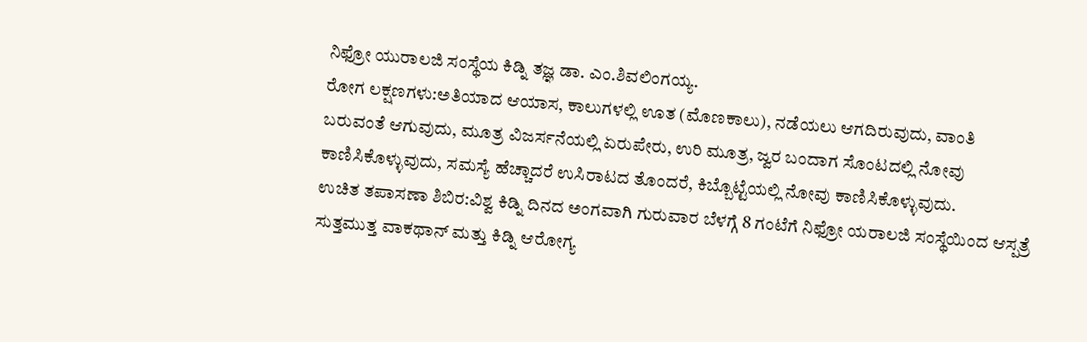ನಿಫ್ರೋ ಯುರಾಲಜಿ ಸಂಸ್ಥೆಯ ಕಿಡ್ನಿ ತಜ್ಞ ಡಾ. ಎಂ.ಶಿವಲಿಂಗಯ್ಯ.
ರೋಗ ಲಕ್ಷಣಗಳು:ಅತಿಯಾದ ಆಯಾಸ, ಕಾಲುಗಳಲ್ಲಿ ಊತ (ಮೊಣಕಾಲು), ನಡೆಯಲು ಆಗದಿರುವುದು, ವಾಂತಿ ಬರುವಂತೆ ಆಗುವುದು, ಮೂತ್ರ ವಿಜರ್ಸನೆಯಲ್ಲಿ ಏರುಪೇರು, ಉರಿ ಮೂತ್ರ, ಜ್ವರ ಬಂದಾಗ ಸೊಂಟದಲ್ಲಿ ನೋವು ಕಾಣಿಸಿಕೊಳ್ಳುವುದು, ಸಮಸ್ಯೆ ಹೆಚ್ಚಾದರೆ ಉಸಿರಾಟದ ತೊಂದರೆ, ಕಿಬ್ಬೊಟ್ಟೆಯಲ್ಲಿ ನೋವು ಕಾಣಿಸಿಕೊಳ್ಳುವುದು.
ಉಚಿತ ತಪಾಸಣಾ ಶಿಬಿರ:ವಿಶ್ವ ಕಿಡ್ನಿ ದಿನದ ಅಂಗವಾಗಿ ಗುರುವಾರ ಬೆಳಗ್ಗೆ 8 ಗಂಟೆಗೆ ನಿಫ್ರೋ ಯರಾಲಜಿ ಸಂಸ್ಥೆಯಿಂದ ಆಸ್ಪತ್ರೆ ಸುತ್ತಮುತ್ತ ವಾಕಥಾನ್ ಮತ್ತು ಕಿಡ್ನಿ ಆರೋಗ್ಯ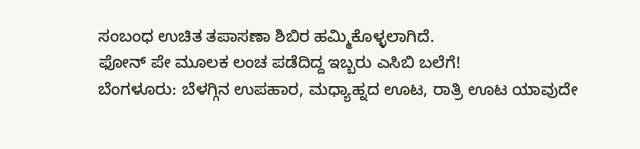ಸಂಬಂಧ ಉಚಿತ ತಪಾಸಣಾ ಶಿಬಿರ ಹಮ್ಮಿಕೊಳ್ಳಲಾಗಿದೆ.
ಫೋನ್ ಪೇ ಮೂಲಕ ಲಂಚ ಪಡೆದಿದ್ದ ಇಬ್ಬರು ಎಸಿಬಿ ಬಲೆಗೆ!
ಬೆಂಗಳೂರು: ಬೆಳಗ್ಗಿನ ಉಪಹಾರ, ಮಧ್ಯಾಹ್ನದ ಊಟ, ರಾತ್ರಿ ಊಟ ಯಾವುದೇ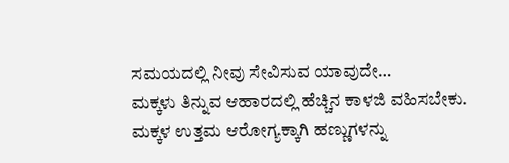ಸಮಯದಲ್ಲಿ ನೀವು ಸೇವಿಸುವ ಯಾವುದೇ…
ಮಕ್ಕಳು ತಿನ್ನುವ ಆಹಾರದಲ್ಲಿ ಹೆಚ್ಚಿನ ಕಾಳಜಿ ವಹಿಸಬೇಕು. ಮಕ್ಕಳ ಉತ್ತಮ ಆರೋಗ್ಯಕ್ಕಾಗಿ ಹಣ್ಣುಗಳನ್ನು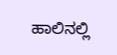ಹಾಲಿನಲ್ಲಿ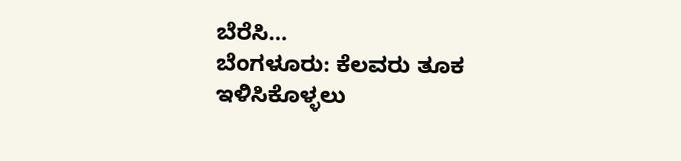ಬೆರೆಸಿ…
ಬೆಂಗಳೂರು: ಕೆಲವರು ತೂಕ ಇಳಿಸಿಕೊಳ್ಳಲು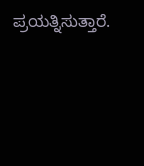ಪ್ರಯತ್ನಿಸುತ್ತಾರೆ.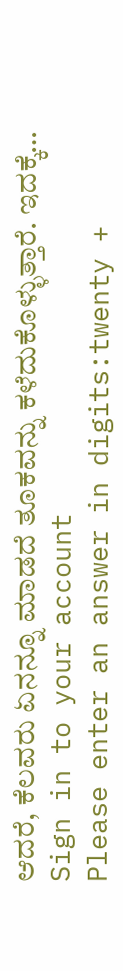ಆದರೆ, ಕೆಲವರು ಏನನ್ನೂ ಮಾಡದೆ ತೂಕವನ್ನು ಕಳೆದುಕೊಳ್ಳುತ್ತಾರೆ. ಇದಕ್ಕೆ…
Sign in to your account
Please enter an answer in digits:twenty +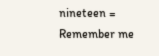nineteen =
Remember me